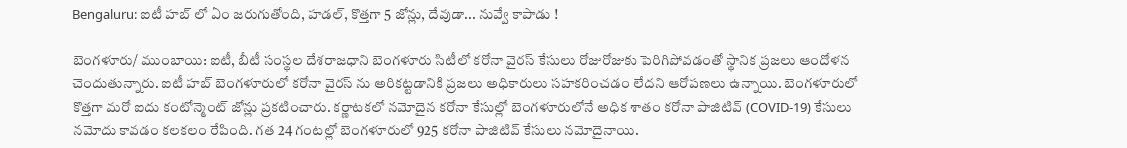Bengaluru: ఐటీ హబ్ లో ఏం జరుగుతోంది, హడల్, కొత్తగా 5 జోన్లు, దేవుడా... నువ్వే కాపాడు !

బెంగళూరు/ ముంబాయి: ఐటీ, బీటీ సంస్థల దేశరాజధాని బెంగళూరు సిటీలో కరోనా వైరస్ కేసులు రోజురోజుకు పెరిగిపోవడంతో స్థానిక ప్రజలు ఆందోళన చెందుతున్నారు. ఐటీ హబ్ బెంగళూరులో కరోనా వైరస్ ను అరికట్టడానికి ప్రజలు అధికారులు సహకరించడం లేదని ఆరోపణలు ఉన్నాయి. బెంగళూరులో కొత్తగా మరో ఐదు కంటోన్మెంట్ జోన్లు ప్రకటించారు. కర్ణాటకలో నమోదైన కరోనా కేసుల్లో బెంగళూరులోనే అధిక శాతం కరోనా పాజిటివ్ (COVID-19) కేసులు నమోదు కావడం కలకలం రేపింది. గత 24 గంటల్లో బెంగళూరులో 925 కరోనా పాజిటివ్ కేసులు నమోదైనాయి.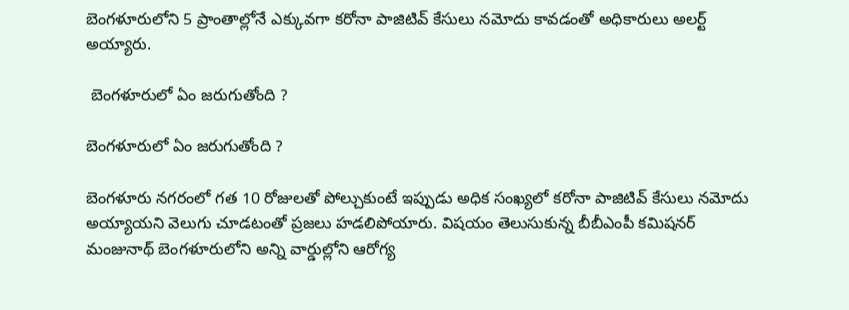బెంగళూరులోని 5 ప్రాంతాల్లోనే ఎక్కువగా కరోనా పాజిటివ్ కేసులు నమోదు కావడంతో అధికారులు అలర్ట్ అయ్యారు.

 బెంగళూరులో ఏం జరుగుతోంది ?

బెంగళూరులో ఏం జరుగుతోంది ?

బెంగళూరు నగరంలో గత 10 రోజులతో పోల్చుకుంటే ఇప్పుడు అధిక సంఖ్యలో కరోనా పాజిటివ్ కేసులు నమోదు అయ్యాయని వెలుగు చూడటంతో ప్రజలు హడలిపోయారు. విషయం తెలుసుకున్న బీబీఎంపీ కమిషనర్ మంజునాథ్ బెంగళూరులోని అన్ని వార్డుల్లోని ఆరోగ్య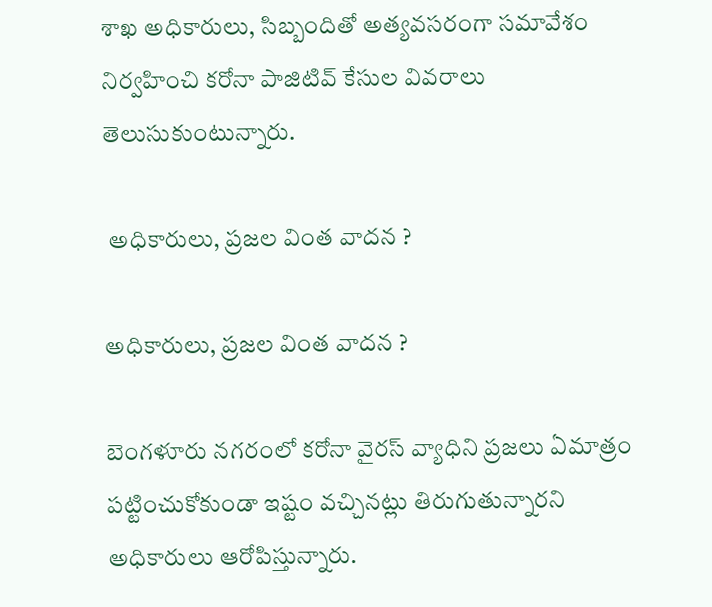శాఖ అధికారులు, సిబ్బందితో అత్యవసరంగా సమావేశం నిర్వహించి కరోనా పాజిటివ్ కేసుల వివరాలు తెలుసుకుంటున్నారు.

 అధికారులు, ప్రజల వింత వాదన ?

అధికారులు, ప్రజల వింత వాదన ?

బెంగళూరు నగరంలో కరోనా వైరస్ వ్యాధిని ప్రజలు ఏమాత్రం పట్టించుకోకుండా ఇష్టం వచ్చినట్లు తిరుగుతున్నారని అధికారులు ఆరోపిస్తున్నారు.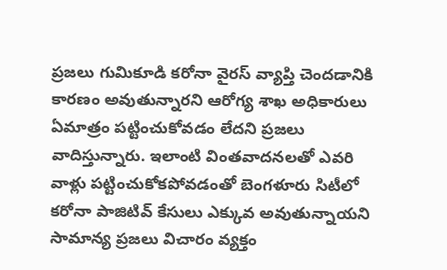ప్రజలు గుమికూడి కరోనా వైరస్ వ్యాప్తి చెందడానికి కారణం అవుతున్నారని ఆరోగ్య శాఖ అధికారులు ఏమాత్రం పట్టించుకోవడం లేదని ప్రజలు వాదిస్తున్నారు. ఇలాంటి వింతవాదనలతో ఎవరి వాళ్లు పట్టించుకోకపోవడంతో బెంగళూరు సిటీలో కరోనా పాజిటివ్ కేసులు ఎక్కువ అవుతున్నాయని సామాన్య ప్రజలు విచారం వ్యక్తం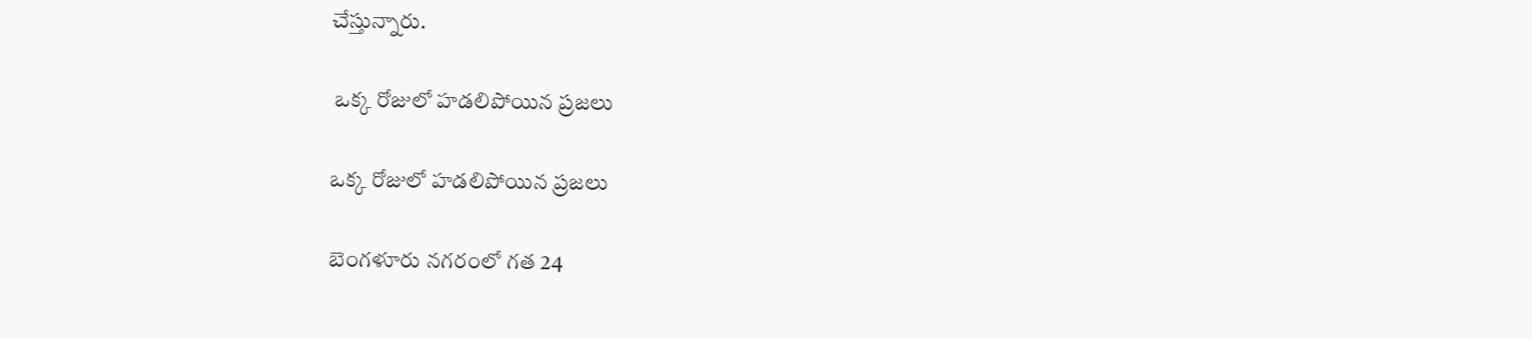చేస్తున్నారు.

 ఒక్క రోజులో హడలిపోయిన ప్రజలు

ఒక్క రోజులో హడలిపోయిన ప్రజలు

బెంగళూరు నగరంలో గత 24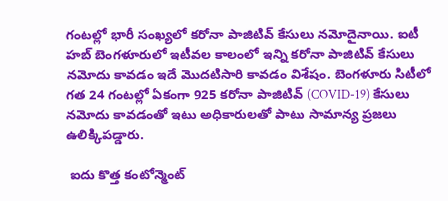గంటల్లో భారీ సంఖ్యలో కరోనా పాజిటివ్ కేసులు నమోదైనాయి. ఐటీ హబ్ బెంగళూరులో ఇటీవల కాలంలో ఇన్ని కరోనా పాజిటివ్ కేసులు నమోదు కావడం ఇదే మొదటిసారి కావడం విశేషం. బెంగళూరు సిటీలో గత 24 గంటల్లో ఏకంగా 925 కరోనా పాజిటివ్ (COVID-19) కేసులు నమోదు కావడంతో ఇటు అధికారులతో పాటు సామాన్య ప్రజలు ఉలిక్కిపడ్డారు.

 ఐదు కొత్త కంటోన్మెంట్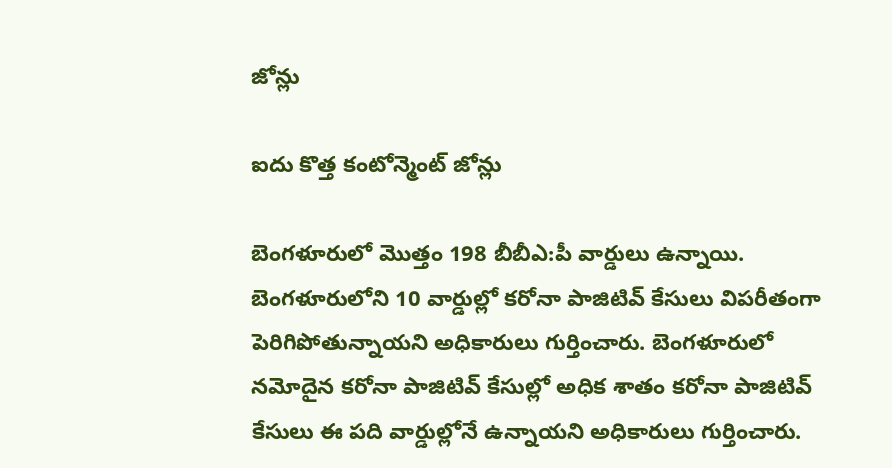జోన్లు

ఐదు కొత్త కంటోన్మెంట్ జోన్లు

బెంగళూరులో మొత్తం 198 బీబీఎ:పీ వార్డులు ఉన్నాయి. బెంగళూరులోని 10 వార్డుల్లో కరోనా పాజిటివ్ కేసులు విపరీతంగా పెరిగిపోతున్నాయని అధికారులు గుర్తించారు. బెంగళూరులో నమోదైన కరోనా పాజిటివ్ కేసుల్లో అధిక శాతం కరోనా పాజిటివ్ కేసులు ఈ పది వార్డుల్లోనే ఉన్నాయని అధికారులు గుర్తించారు.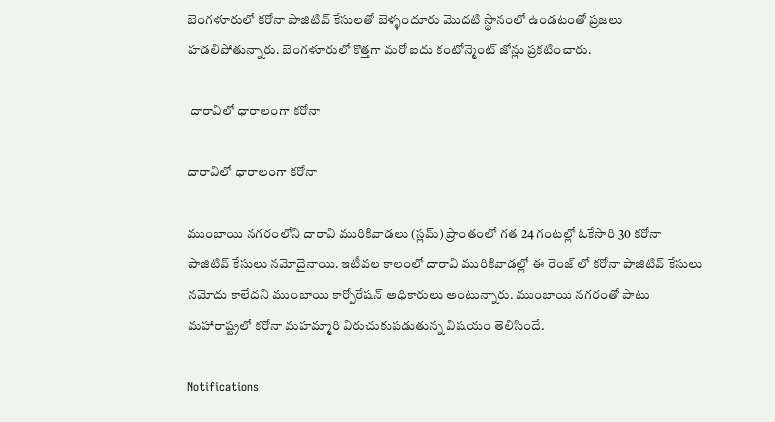బెంగళూరులో కరోనా పాజిటివ్ కేసులతో బెళ్ళందూరు మొదటి స్థానంలో ఉండటంతో ప్రజలు హడలిపోతున్నారు. బెంగళూరులో కొత్తగా మరో ఐదు కంటోన్మెంట్ జోన్లు ప్రకటించారు.

 దారావిలో ధారాలంగా కరోనా

దారావిలో ధారాలంగా కరోనా

ముంబాయి నగరంలోని దారావి మురికివాడలు (స్లమ్) ప్రాంతంలో గత 24 గంటల్లో ఓకేసారి 30 కరోనా పాజిటివ్ కేసులు నమోదైనాయి. ఇటీవల కాలంలో దారావి మురికివాడల్లో ఈ రెంజ్ లో కరోనా పాజిటివ్ కేసులు నమోదు కాలేదని ముంబాయి కార్పోరేషన్ అధికారులు అంటున్నారు. ముంబాయి నగరంతో పాటు మహారాష్ట్రలో కరోనా మహమ్మారి విరుచుకుపడుతున్న విషయం తెలిసిందే.

Notifications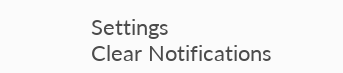Settings
Clear Notifications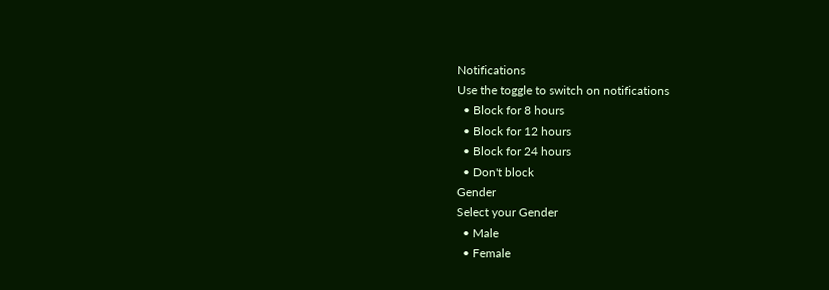Notifications
Use the toggle to switch on notifications
  • Block for 8 hours
  • Block for 12 hours
  • Block for 24 hours
  • Don't block
Gender
Select your Gender
  • Male
  • Female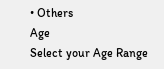• Others
Age
Select your Age Range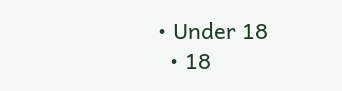• Under 18
  • 18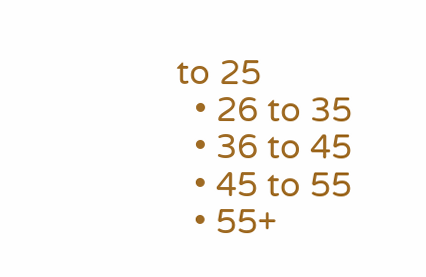to 25
  • 26 to 35
  • 36 to 45
  • 45 to 55
  • 55+